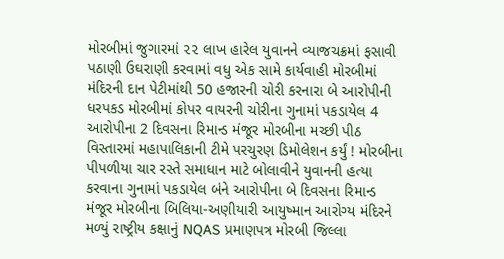મોરબીમાં જુગારમાં ૨૨ લાખ હારેલ યુવાનને વ્યાજચક્રમાં ફસાવી પઠાણી ઉઘરાણી કરવામાં વધુ એક સામે કાર્યવાહી મોરબીમાં મંદિરની દાન પેટીમાંથી 50 હજારની ચોરી કરનારા બે આરોપીની ધરપકડ મોરબીમાં કોપર વાયરની ચોરીના ગુનામાં પકડાયેલ 4 આરોપીના 2 દિવસના રિમાન્ડ મંજૂર મોરબીના મચ્છી પીઠ વિસ્તારમાં મહાપાલિકાની ટીમે પરચુરણ ડિમોલેશન કર્યું ! મોરબીના પીપળીયા ચાર રસ્તે સમાધાન માટે બોલાવીને યુવાનની હત્યા કરવાના ગુનામાં પકડાયેલ બંને આરોપીના બે દિવસના રિમાન્ડ મંજૂર મોરબીના બિલિયા-અણીયારી આયુષ્માન આરોગ્ય મંદિરને મળ્યું રાષ્ટ્રીય કક્ષાનું NQAS પ્રમાણપત્ર મોરબી જિલ્લા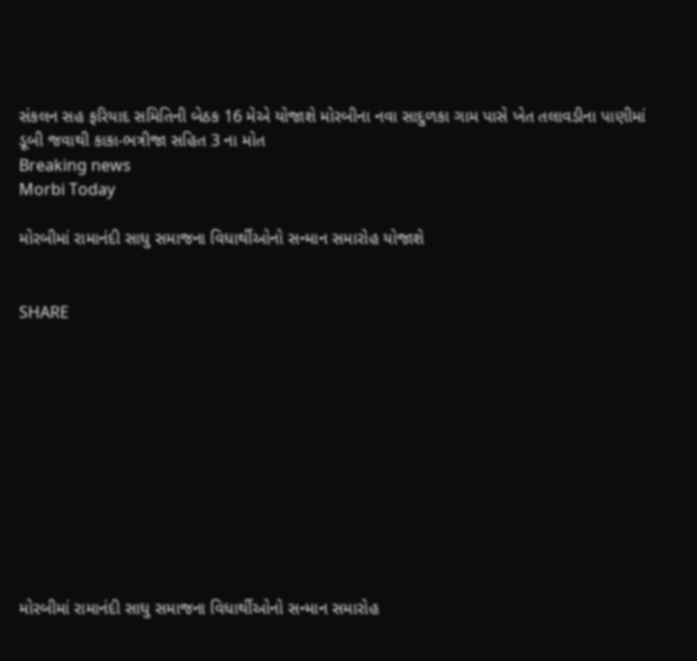સંકલન સહ ફરિયાદ સમિતિની બેઠક 16 મેએ યોજાશે મોરબીના નવા સાદુળકા ગામ પાસે ખેત તલાવડીના પાણીમાં ડૂબી જવાથી કાકા-ભત્રીજા સહિત 3 ના મોત
Breaking news
Morbi Today

મોરબીમાં રામાનંદી સાધુ સમાજના વિધાર્થીઓનો સન્માન સમારોહ યોજાશે


SHARE











મોરબીમાં રામાનંદી સાધુ સમાજના વિધાર્થીઓનો સન્માન સમારોહ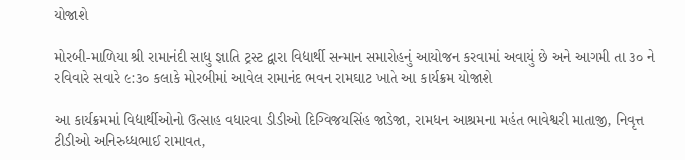યોજાશે

મોરબી-માળિયા શ્રી રામાનંદી સાધુ જ્ઞાતિ ટ્રસ્ટ દ્વારા વિદ્યાર્થી સન્માન સમારોહનું આયોજન કરવામાં અવાયું છે અને આગમી તા ૩૦ ને રવિવારે સવારે ૯:૩૦ કલાકે મોરબીમાં આવેલ રામાનંદ ભવન રામઘાટ ખાતે આ કાર્યક્રમ યોજાશે

આ કાર્યક્રમમાં વિદ્યાર્થીઓનો ઉત્સાહ વધારવા ડીડીઓ દિગ્વિજયસિંહ જાડેજા, રામધન આશ્રમના મહંત ભાવેશ્વરી માતાજી, નિવૃત્ત ટીડીઓ અનિરુધ્ધભાઈ રામાવત,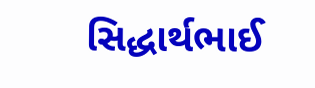સિદ્ધાર્થભાઈ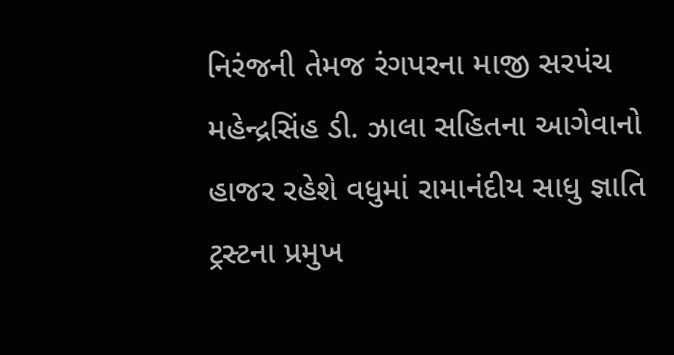નિરંજની તેમજ રંગપરના માજી સરપંચ મહેન્દ્રસિંહ ડી. ઝાલા સહિતના આગેવાનો હાજર રહેશે વધુમાં રામાનંદીય સાધુ જ્ઞાતિ ટ્રસ્ટના પ્રમુખ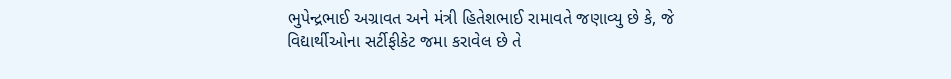ભુપેન્દ્રભાઈ અગ્રાવત અને મંત્રી હિતેશભાઈ રામાવતે જણાવ્યુ છે કે, જે વિદ્યાર્થીઓના સર્ટીફીકેટ જમા કરાવેલ છે તે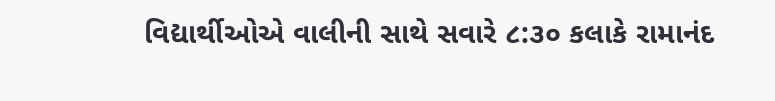વિદ્યાર્થીઓએ વાલીની સાથે સવારે ૮:૩૦ કલાકે રામાનંદ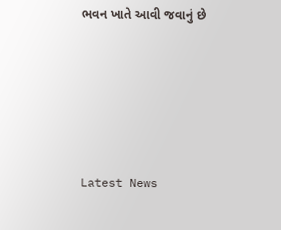ભવન ખાતે આવી જવાનું છે






Latest News